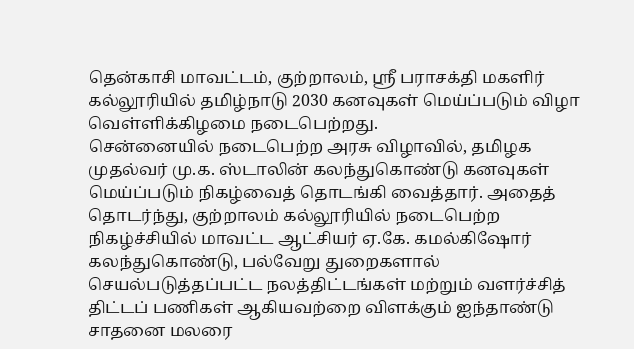தென்காசி மாவட்டம், குற்றாலம், ஸ்ரீ பராசக்தி மகளிர் கல்லூரியில் தமிழ்நாடு 2030 கனவுகள் மெய்ப்படும் விழா வெள்ளிக்கிழமை நடைபெற்றது.
சென்னையில் நடைபெற்ற அரசு விழாவில், தமிழக முதல்வர் மு.க. ஸ்டாலின் கலந்துகொண்டு கனவுகள் மெய்ப்படும் நிகழ்வைத் தொடங்கி வைத்தார். அதைத் தொடர்ந்து, குற்றாலம் கல்லூரியில் நடைபெற்ற நிகழ்ச்சியில் மாவட்ட ஆட்சியர் ஏ.கே. கமல்கிஷோர் கலந்துகொண்டு, பல்வேறு துறைகளால் செயல்படுத்தப்பட்ட நலத்திட்டங்கள் மற்றும் வளர்ச்சித் திட்டப் பணிகள் ஆகியவற்றை விளக்கும் ஐந்தாண்டு சாதனை மலரை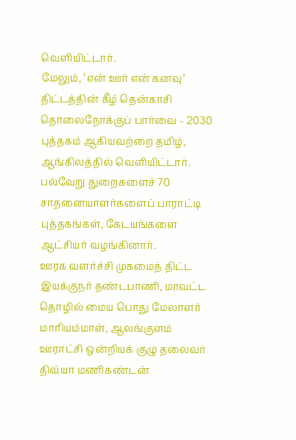வெளியிட்டார்.
மேலும், ‘என் ஊர் என் கனவு’ திட்டத்தின் கீழ் தென்காசி தொலைநோக்குப் பார்வை - 2030 புத்தகம் ஆகியவற்றை தமிழ், ஆங்கிலத்தில் வெளியிட்டார். பல்வேறு துறைகளைச் 70 சாதனையாளர்களைப் பாராட்டி புத்தகங்கள், கேடயங்களை ஆட்சியர் வழங்கினார்.
ஊரக வளர்ச்சி முகமைத் திட்ட இயக்குநர் தண்டபாணி, மாவட்ட தொழில் மைய பொது மேலாளர் மாரியம்மாள், ஆலங்குளம் ஊராட்சி ஒன்றியக் குழு தலைவர் திவ்யா மணிகண்டன்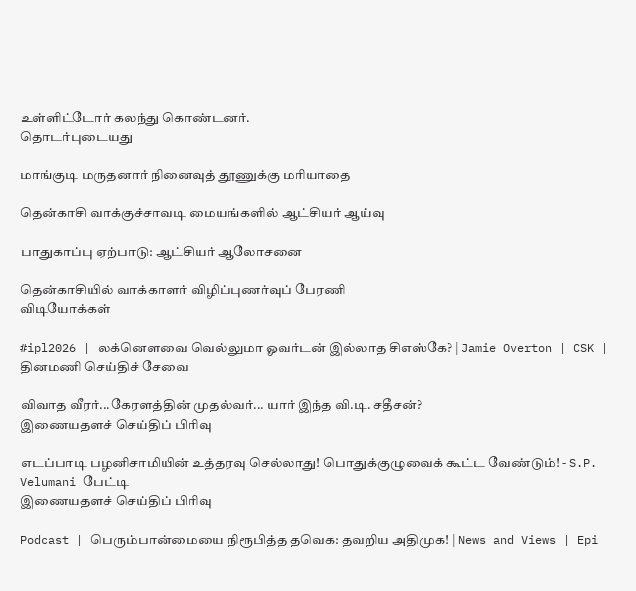உள்ளிட்டோர் கலந்து கொண்டனர்.
தொடர்புடையது

மாங்குடி மருதனார் நினைவுத் தூணுக்கு மரியாதை

தென்காசி வாக்குச்சாவடி மையங்களில் ஆட்சியர் ஆய்வு

பாதுகாப்பு ஏற்பாடு: ஆட்சியர் ஆலோசனை

தென்காசியில் வாக்காளர் விழிப்புணர்வுப் பேரணி
விடியோக்கள்

#ipl2026 | லக்னௌவை வெல்லுமா ஓவர்டன் இல்லாத சிஎஸ்கே? | Jamie Overton | CSK |
தினமணி செய்திச் சேவை

விவாத வீரர்...கேரளத்தின் முதல்வர்... யார் இந்த வி.டி. சதீசன்?
இணையதளச் செய்திப் பிரிவு

எடப்பாடி பழனிசாமியின் உத்தரவு செல்லாது! பொதுக்குழுவைக் கூட்ட வேண்டும்! - S.P. Velumani பேட்டி
இணையதளச் செய்திப் பிரிவு

Podcast | பெரும்பான்மையை நிரூபித்த தவெக: தவறிய அதிமுக! | News and Views | Epi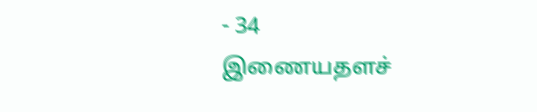- 34
இணையதளச்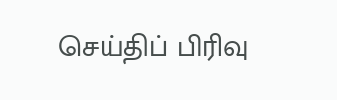செய்திப் பிரிவு